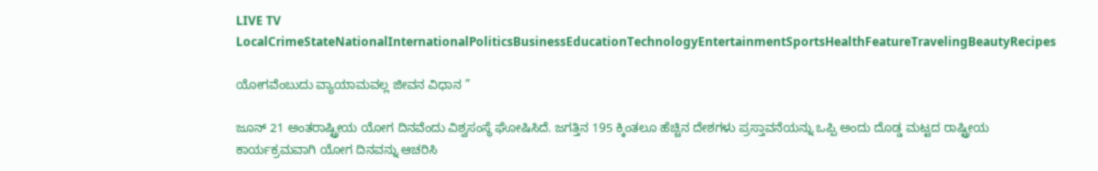LIVE TV LocalCrimeStateNationalInternationalPoliticsBusinessEducationTechnologyEntertainmentSportsHealthFeatureTravelingBeautyRecipes

ಯೋಗವೆಂಬುದು ವ್ಯಾಯಾಮವಲ್ಲ ಜೀವನ ವಿಧಾನ ”

ಜೂನ್ 21 ಅಂತರಾಷ್ಟ್ರೀಯ ಯೋಗ ದಿನವೆಂದು ವಿಶ್ವಸಂಸ್ಥೆ ಘೋಷಿಸಿದೆ. ಜಗತ್ತಿನ 195 ಕ್ಕಿಂತಲೂ ಹೆಚ್ಚಿನ ದೇಶಗಳು ಪ್ರಸ್ತಾವನೆಯನ್ನು ಒಪ್ಪಿ ಅಂದು ದೊಡ್ಡ ಮಟ್ಟದ ರಾಷ್ಟ್ರೀಯ ಕಾರ್ಯಕ್ರಮವಾಗಿ ಯೋಗ ದಿನವನ್ನು ಆಚರಿಸಿ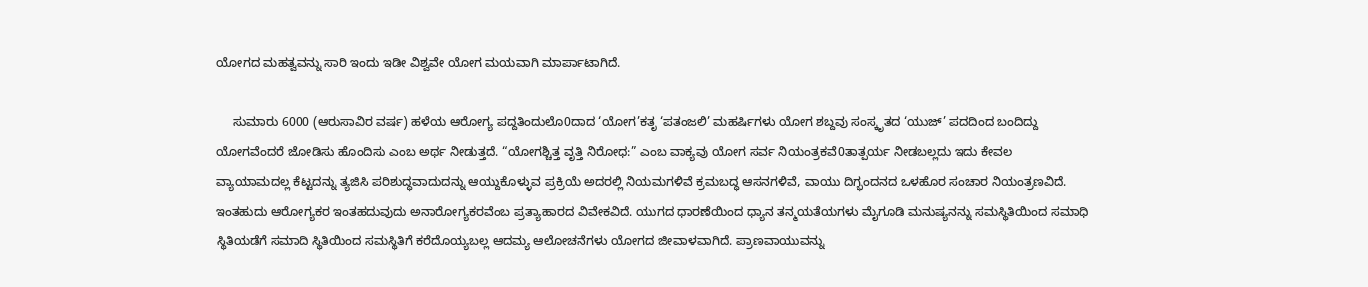ಯೋಗದ ಮಹತ್ವವನ್ನು ಸಾರಿ ಇಂದು ಇಡೀ ವಿಶ್ವವೇ ಯೋಗ ಮಯವಾಗಿ ಮಾರ್ಪಾಟಾಗಿದೆ.

     ಸುಮಾರು 6000 (ಆರುಸಾವಿರ ವರ್ಷ) ಹಳೆಯ ಆರೋಗ್ಯ ಪದ್ದತಿಂದುಲೊ0ದಾದ ‘ಯೋಗ’ಕತೃ ‘ಪತಂಜಲಿ’ ಮಹರ್ಷಿಗಳು ಯೋಗ ಶಬ್ದವು ಸಂಸ್ಕೃತದ ‘ಯುಜ್’ ಪದದಿಂದ ಬಂದಿದ್ದು ಯೋಗವೆಂದರೆ ಜೋಡಿಸು ಹೊಂದಿಸು ಎಂಬ ಅರ್ಥ ನೀಡುತ್ತದೆ. “ಯೋಗಶ್ಚಿತ್ತ ವೃತ್ತಿ ನಿರೋಧ:” ಎಂಬ ವಾಕ್ಯವು ಯೋಗ ಸರ್ವ ನಿಯಂತ್ರಕವೆ0ತಾತ್ಪರ್ಯ ನೀಡಬಲ್ಲದು ಇದು ಕೇವಲ ವ್ಯಾಯಾಮದಲ್ಲ ಕೆಟ್ಟದನ್ನು ತ್ಯಜಿಸಿ ಪರಿಶುದ್ಧವಾದುದನ್ನು ಆಯ್ದುಕೊಳ್ಳುವ ಪ್ರಕ್ರಿಯೆ ಅದರಲ್ಲಿ ನಿಯಮಗಳಿವೆ ಕ್ರಮಬದ್ಧ ಆಸನಗಳಿವೆ, ವಾಯು ದಿಗ್ಭಂದನದ ಒಳಹೊರ ಸಂಚಾರ ನಿಯಂತ್ರಣವಿದೆ. ಇಂತಹುದು ಆರೋಗ್ಯಕರ ಇಂತಹದುವುದು ಅನಾರೋಗ್ಯಕರವೆಂಬ ಪ್ರತ್ಯಾಹಾರದ ವಿವೇಕವಿದೆ. ಯುಗದ ಧಾರಣೆಯಿಂದ ಧ್ಯಾನ ತನ್ಮಯತೆಯಗಳು ಮೈಗೂಡಿ ಮನುಷ್ಯನನ್ನು ಸಮಸ್ಥಿತಿಯಿಂದ ಸಮಾಧಿ ಸ್ಥಿತಿಯಡೆಗೆ ಸಮಾದಿ ಸ್ಥಿತಿಯಿಂದ ಸಮಸ್ಥಿತಿಗೆ ಕರೆದೊಯ್ಯಬಲ್ಲ ಆದಮ್ಯ ಆಲೋಚನೆಗಳು ಯೋಗದ ಜೀವಾಳವಾಗಿದೆ. ಪ್ರಾಣವಾಯುವನ್ನು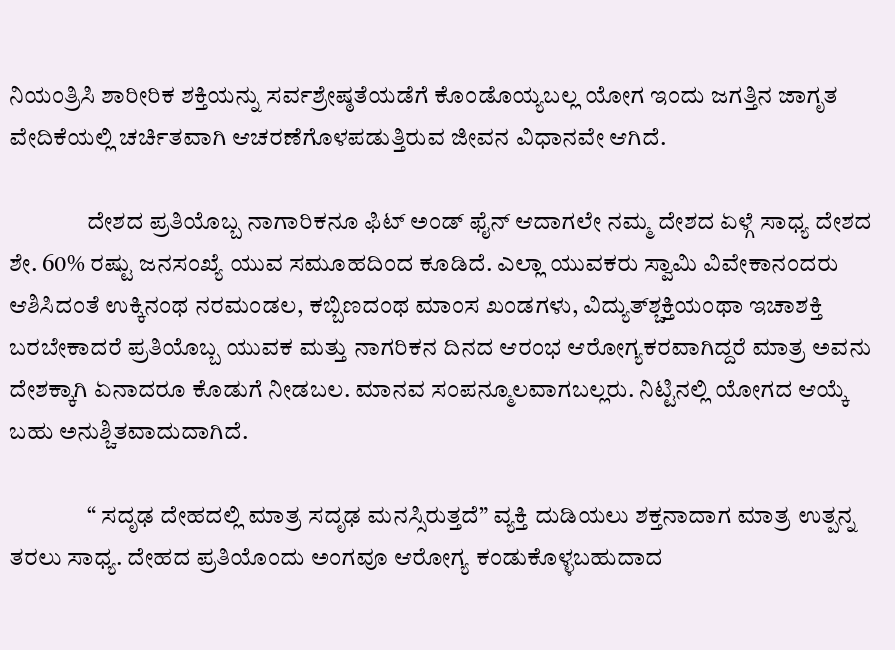ನಿಯಂತ್ರಿಸಿ ಶಾರೀರಿಕ ಶಕ್ತಿಯನ್ನು ಸರ್ವಶ್ರೇಷ್ಠತೆಯಡೆಗೆ ಕೊಂಡೊಯ್ಯಬಲ್ಲ ಯೋಗ ಇಂದು ಜಗತ್ತಿನ ಜಾಗೃತ ವೇದಿಕೆಯಲ್ಲಿ ಚರ್ಚಿತವಾಗಿ ಆಚರಣೆಗೊಳಪಡುತ್ತಿರುವ ಜೀವನ ವಿಧಾನವೇ ಆಗಿದೆ.

                ದೇಶದ ಪ್ರತಿಯೊಬ್ಬ ನಾಗಾರಿಕನೂ ಫಿಟ್ ಅಂಡ್ ಫೈನ್ ಆದಾಗಲೇ ನಮ್ಮ ದೇಶದ ಏಳ್ಗೆ ಸಾಧ್ಯ ದೇಶದ ಶೇ. 60% ರಷ್ಟು ಜನಸಂಖ್ಯೆ ಯುವ ಸಮೂಹದಿಂದ ಕೂಡಿದೆ. ಎಲ್ಲಾ ಯುವಕರು ಸ್ವಾಮಿ ವಿವೇಕಾನಂದರು ಆಶಿಸಿದಂತೆ ಉಕ್ಕಿನಂಥ ನರಮಂಡಲ, ಕಬ್ಬಿಣದಂಥ ಮಾಂಸ ಖಂಡಗಳು, ವಿದ್ಯುತ್‌ಶ್ಚಕ್ತಿಯಂಥಾ ಇಚಾಶಕ್ತಿ ಬರಬೇಕಾದರೆ ಪ್ರತಿಯೊಬ್ಬ ಯುವಕ ಮತ್ತು ನಾಗರಿಕನ ದಿನದ ಆರಂಭ ಆರೋಗ್ಯಕರವಾಗಿದ್ದರೆ ಮಾತ್ರ ಅವನು ದೇಶಕ್ಕಾಗಿ ಏನಾದರೂ ಕೊಡುಗೆ ನೀಡಬಲ. ಮಾನವ ಸಂಪನ್ಮೂಲವಾಗಬಲ್ಲರು. ನಿಟ್ಟಿನಲ್ಲಿ ಯೋಗದ ಆಯ್ಕೆ ಬಹು ಅನುಶ್ಚಿತವಾದುದಾಗಿದೆ.

                “ ಸದೃಢ ದೇಹದಲ್ಲಿ ಮಾತ್ರ ಸದೃಢ ಮನಸ್ಸಿರುತ್ತದೆ” ವ್ಯಕ್ತಿ ದುಡಿಯಲು ಶಕ್ತನಾದಾಗ ಮಾತ್ರ ಉತ್ಪನ್ನ ತರಲು ಸಾಧ್ಯ. ದೇಹದ ಪ್ರತಿಯೊಂದು ಅಂಗವೂ ಆರೋಗ್ಯ ಕಂಡುಕೊಳ್ಳಬಹುದಾದ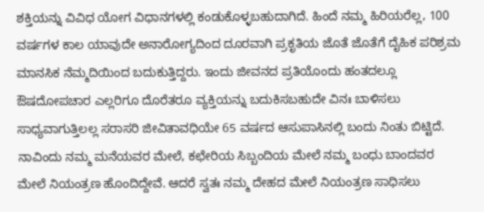ಶಕ್ತಿಯನ್ನು ವಿವಿಧ ಯೋಗ ವಿಧಾನಗಳಲ್ಲಿ ಕಂಡುಕೊಳ್ಳಬಹುದಾಗಿದೆ. ಹಿಂದೆ ನಮ್ಮ ಹಿರಿಯರೆಲ್ಲ, 100 ವರ್ಷಗಳ ಕಾಲ ಯಾವುದೇ ಅನಾರೋಗ್ಯದಿಂದ ದೂರವಾಗಿ ಪ್ರಕೃತಿಯ ಜೊತೆ ಜೊತೆಗೆ ದೈಹಿಕ ಪರಿಶ್ರಮ ಮಾನಸಿಕ ನೆಮ್ಮದಿಯಿಂದ ಬದುಕುತ್ತಿದ್ದರು. ಇಂದು ಜೀವನದ ಪ್ರತಿಯೊಂದು ಹಂತದಲ್ಲೂ ಔಷದೋಪಚಾರ ಎಲ್ಲರಿಗೂ ದೊರೆತರೂ ವ್ಯಕ್ತಿಯನ್ನು ಬದುಕಿಸಬಹುದೇ ವಿನಃ ಬಾಳಿಸಲು ಸಾಧ್ಯವಾಗುತ್ತಿಲಲ್ಲ ಸರಾಸರಿ ಜೀವಿತಾವಧಿಯೇ 65 ವರ್ಷದ ಆಸುಪಾಸಿನಲ್ಲಿ ಬಂದು ನಿಂತು ಬಿಟ್ಟಿದೆ. ನಾವಿಂದು ನಮ್ಮ ಮನೆಯವರ ಮೇಲೆ, ಕಛೇರಿಯ ಸಿಬ್ಬಂದಿಯ ಮೇಲೆ ನಮ್ಮ ಬಂಧು ಬಾಂದವರ ಮೇಲೆ ನಿಯಂತ್ರಣ ಹೊಂದಿದ್ದೇವೆ. ಆದರೆ ಸ್ವತಃ ನಮ್ಮ ದೇಹದ ಮೇಲೆ ನಿಯಂತ್ರಣ ಸಾಧಿಸಲು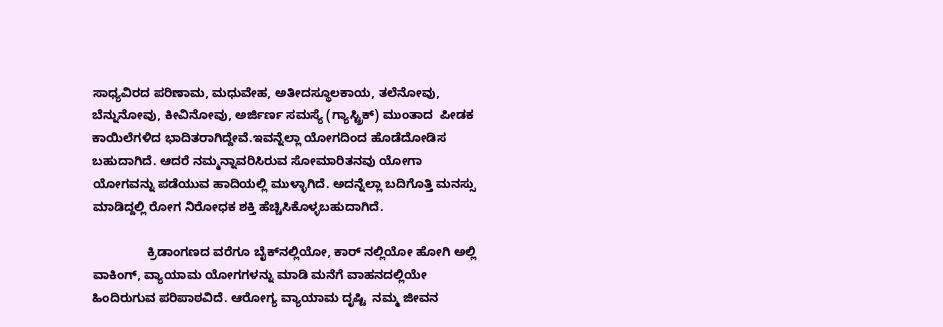ಸಾಧ್ಯವಿರದ ಪರಿಣಾಮ, ಮಧುವೇಹ, ಅತೀದಸ್ಥೂಲಕಾಯ, ತಲೆನೋವು, ಬೆನ್ನುನೋವು, ಕೀವಿನೋವು, ಅರ್ಜಿರ್ಣ ಸಮಸ್ಯೆ (ಗ್ಯಾಸ್ಟ್ರಿಕ್) ಮುಂತಾದ  ಪೀಡಕ ಕಾಯಿಲೆಗಳಿದ ಭಾದಿತರಾಗಿದ್ದೇವೆ.ಇವನ್ನೆಲ್ಲಾ ಯೋಗದಿಂದ ಹೊಡೆದೋಡಿಸ ಬಹುದಾಗಿದೆ. ಆದರೆ ನಮ್ಮನ್ನಾವರಿಸಿರುವ ಸೋಮಾರಿತನವು ಯೋಗಾ ಯೋಗವನ್ನು ಪಡೆಯುವ ಹಾದಿಯಲ್ಲಿ ಮುಳ್ಳಾಗಿದೆ. ಅದನ್ನೆಲ್ಲಾ ಬದಿಗೊತ್ತಿ ಮನಸ್ಸು ಮಾಡಿದ್ದಲ್ಲಿ ರೋಗ ನಿರೋಧಕ ಶಕ್ತಿ ಹೆಚ್ಚಿಸಿಕೊಳ್ಳಬಹುದಾಗಿದೆ.

                ಕ್ರಿಡಾಂಗಣದ ವರೆಗೂ ಬೈಕ್‌ನಲ್ಲಿಯೋ, ಕಾರ್ ನಲ್ಲಿಯೋ ಹೋಗಿ ಅಲ್ಲಿ ವಾಕಿಂಗ್, ವ್ಯಾಯಾಮ ಯೋಗಗಳನ್ನು ಮಾಡಿ ಮನೆಗೆ ವಾಹನದಲ್ಲಿಯೇ ಹಿಂದಿರುಗುವ ಪರಿಪಾಠವಿದೆ. ಆರೋಗ್ಯ ವ್ಯಾಯಾಮ ದೃಷ್ಟಿ  ನಮ್ಮ ಜೀವನ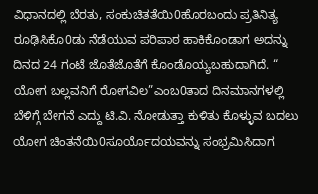ವಿಧಾನದಲ್ಲಿ ಬೆರತು, ಸಂಕುಚಿತತೆಯಿ0ಹೊರಬಂದು ಪ್ರತಿನಿತ್ಯ ರೂಢಿಸಿಕೊ0ಡು ನೆಡೆಯುವ ಪರಿಪಾಠ ಹಾಕಿಕೊಂಡಾಗ ಅದನ್ನು ದಿನದ 24 ಗಂಟೆ ಜೊತೆಜೊತೆಗೆ ಕೊಂಡೊಯ್ಯಬಹುದಾಗಿದೆ. “ ಯೋಗ ಬಲ್ಲವನಿಗೆ ರೋಗವಿಲ”ಎಂಬ0ತಾದ ದಿನಮಾನಗಳಲ್ಲಿ ಬೆಳಿಗ್ಗೆ ಬೇಗನೆ ಎದ್ದು ಟಿ.ವಿ. ನೋಡುತ್ತಾ ಕುಳಿತು ಕೊಳ್ಳುವ ಬದಲು ಯೋಗ ಚಿಂತನೆಯಿ0ಸೂರ್ಯೊದಯವನ್ನು ಸಂಭ್ರಮಿಸಿದಾಗ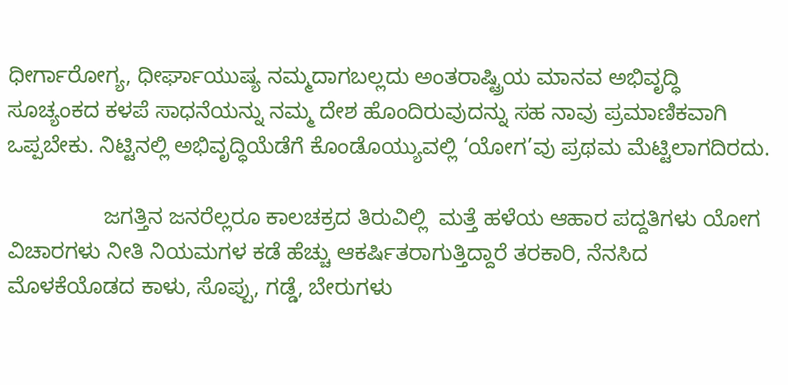ಧೀರ್ಗಾರೋಗ್ಯ, ಧೀರ್ಘಾಯುಷ್ಯ ನಮ್ಮದಾಗಬಲ್ಲದು ಅಂತರಾಷ್ಟ್ರಿಯ ಮಾನವ ಅಭಿವೃದ್ಧಿ ಸೂಚ್ಯಂಕದ ಕಳಪೆ ಸಾಧನೆಯನ್ನು ನಮ್ಮ ದೇಶ ಹೊಂದಿರುವುದನ್ನು ಸಹ ನಾವು ಪ್ರಮಾಣಿಕವಾಗಿ ಒಪ್ಪಬೇಕು. ನಿಟ್ಟಿನಲ್ಲಿ ಅಭಿವೃದ್ಧಿಯೆಡೆಗೆ ಕೊಂಡೊಯ್ಯುವಲ್ಲಿ ‘ಯೋಗ’ವು ಪ್ರಥಮ ಮೆಟ್ಟಿಲಾಗದಿರದು.

                ಜಗತ್ತಿನ ಜನರೆಲ್ಲರೂ ಕಾಲಚಕ್ರದ ತಿರುವಿಲ್ಲಿ  ಮತ್ತೆ ಹಳೆಯ ಆಹಾರ ಪದ್ದತಿಗಳು ಯೋಗ ವಿಚಾರಗಳು ನೀತಿ ನಿಯಮಗಳ ಕಡೆ ಹೆಚ್ಚು ಆಕರ್ಷಿತರಾಗುತ್ತಿದ್ದಾರೆ ತರಕಾರಿ, ನೆನಸಿದ ಮೊಳಕೆಯೊಡದ ಕಾಳು, ಸೊಪ್ಪು, ಗಡ್ಡೆ, ಬೇರುಗಳು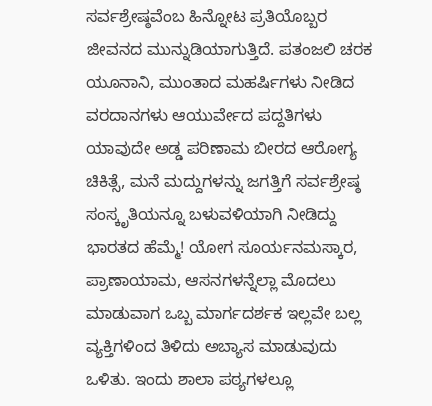ಸರ್ವಶ್ರೇಷ್ಠವೆಂಬ ಹಿನ್ನೋಟ ಪ್ರತಿಯೊಬ್ಬರ ಜೀವನದ ಮುನ್ನುಡಿಯಾಗುತ್ತಿದೆ. ಪತಂಜಲಿ ಚರಕ ಯೂನಾನಿ, ಮುಂತಾದ ಮಹರ್ಷಿಗಳು ನೀಡಿದ ವರದಾನಗಳು ಆಯುರ್ವೇದ ಪದ್ದತಿಗಳು ಯಾವುದೇ ಅಡ್ಡ ಪರಿಣಾಮ ಬೀರದ ಆರೋಗ್ಯ ಚಿಕಿತ್ಸೆ, ಮನೆ ಮದ್ದುಗಳನ್ನು ಜಗತ್ತಿಗೆ ಸರ್ವಶ್ರೇಷ್ಠ ಸಂಸ್ಕೃತಿಯನ್ನೂ ಬಳುವಳಿಯಾಗಿ ನೀಡಿದ್ದು ಭಾರತದ ಹೆಮ್ಮೆ! ಯೋಗ ಸೂರ್ಯನಮಸ್ಕಾರ, ಪ್ರಾಣಾಯಾಮ, ಆಸನಗಳನ್ನೆಲ್ಲಾ ಮೊದಲು ಮಾಡುವಾಗ ಒಬ್ಬ ಮಾರ್ಗದರ್ಶಕ ಇಲ್ಲವೇ ಬಲ್ಲ ವ್ಯಕ್ತಿಗಳಿಂದ ತಿಳಿದು ಅಬ್ಯಾಸ ಮಾಡುವುದು ಒಳಿತು. ಇಂದು ಶಾಲಾ ಪಠ್ಯಗಳಲ್ಲೂ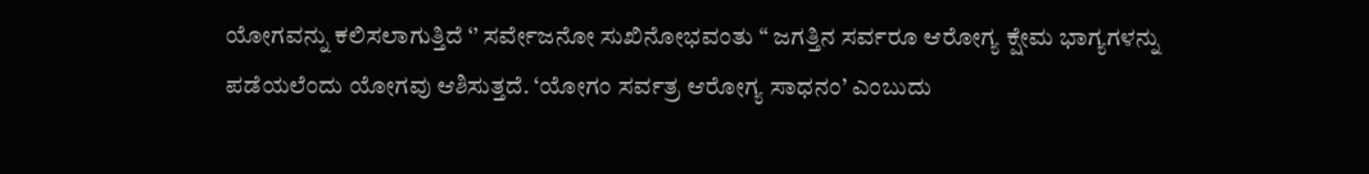ಯೋಗವನ್ನು ಕಲಿಸಲಾಗುತ್ತಿದೆ ‘’ ಸರ್ವೇಜನೋ ಸುಖಿನೋಭವಂತು “ ಜಗತ್ತಿನ ಸರ್ವರೂ ಆರೋಗ್ಯ ಕ್ಷೇಮ ಭಾಗ್ಯಗಳನ್ನು ಪಡೆಯಲೆಂದು ಯೋಗವು ಆಶಿಸುತ್ತದೆ. ‘ಯೋಗಂ ಸರ್ವತ್ರ ಆರೋಗ್ಯ ಸಾಧನಂ’ ಎಂಬುದು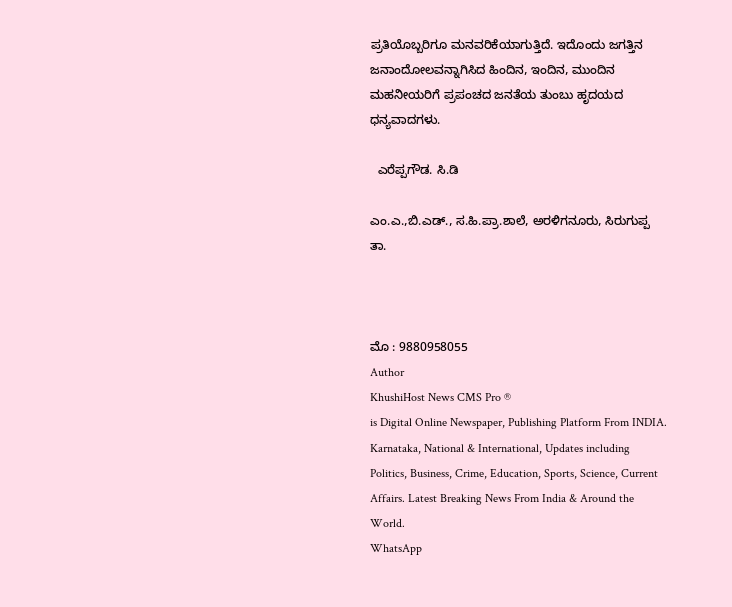ಪ್ರತಿಯೊಬ್ಬರಿಗೂ ಮನವರಿಕೆಯಾಗುತ್ತಿದೆ. ಇದೊಂದು ಜಗತ್ತಿನ ಜನಾಂದೋಲವನ್ನಾಗಿಸಿದ ಹಿಂದಿನ, ಇಂದಿನ, ಮುಂದಿನ ಮಹನೀಯರಿಗೆ ಪ್ರಪಂಚದ ಜನತೆಯ ತುಂಬು ಹೃದಯದ ಧನ್ಯವಾದಗಳು.

  ಎರೆಪ್ಪಗೌಡ. ಸಿ.ಡಿ

ಎಂ.ಎ.,ಬಿ.ಎಡ್., ಸ.ಹಿ.ಪ್ರಾ.ಶಾಲೆ, ಅರಳಿಗನೂರು, ಸಿರುಗುಪ್ಪ ತಾ.



ಮೊ : 9880958055
Author
KhushiHost News CMS Pro ®
is Digital Online Newspaper, Publishing Platform From INDIA. Karnataka, National & International, Updates including Politics, Business, Crime, Education, Sports, Science, Current Affairs. Latest Breaking News From India & Around the World.
WhatsApp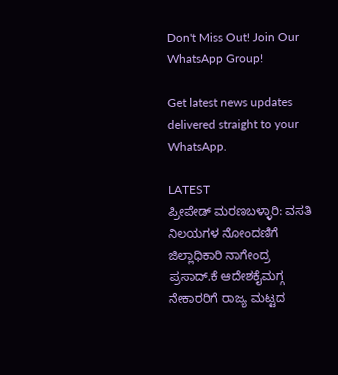Don't Miss Out! Join Our WhatsApp Group!

Get latest news updates delivered straight to your WhatsApp.

LATEST
ಪ್ರೀಪೇಡ್ ಮರಣಬಳ್ಳಾರಿ: ವಸತಿ ನಿಲಯಗಳ ನೋಂದಣಿಗೆ ಜಿಲ್ಲಾಧಿಕಾರಿ ನಾಗೇಂದ್ರ ಪ್ರಸಾದ್.ಕೆ ಆದೇಶಕೈಮಗ್ಗ ನೇಕಾರರಿಗೆ ರಾಜ್ಯ ಮಟ್ಟದ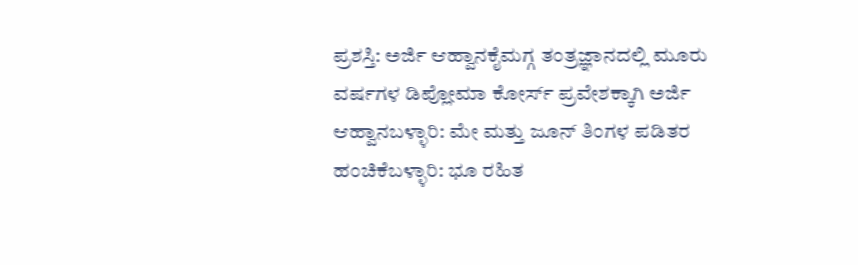ಪ್ರಶಸ್ತಿ: ಅರ್ಜಿ ಆಹ್ವಾನಕೈಮಗ್ಗ ತಂತ್ರಜ್ಞಾನದಲ್ಲಿ ಮೂರು ವರ್ಷಗಳ ಡಿಪ್ಲೋಮಾ ಕೋರ್ಸ್ ಪ್ರವೇಶಕ್ಕಾಗಿ ಅರ್ಜಿ ಆಹ್ವಾನಬಳ್ಳಾರಿ: ಮೇ ಮತ್ತು ಜೂನ್ ತಿಂಗಳ ಪಡಿತರ ಹಂಚಿಕೆಬಳ್ಳಾರಿ: ಭೂ ರಹಿತ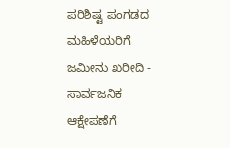ಪರಿಶಿಷ್ಟ ಪಂಗಡದ ಮಹಿಳೆಯರಿಗೆ ಜಮೀನು ಖರೀದಿ - ಸಾರ್ವಜನಿಕ ಆಕ್ಷೇಪಣೆಗೆ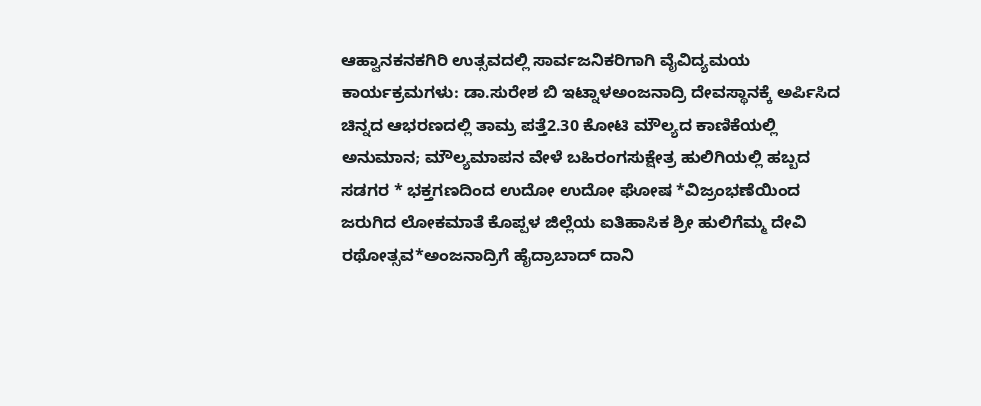ಆಹ್ವಾನಕನಕಗಿರಿ ಉತ್ಸವದಲ್ಲಿ ಸಾರ್ವಜನಿಕರಿಗಾಗಿ ವೈವಿದ್ಯಮಯ ಕಾರ್ಯಕ್ರಮಗಳು: ಡಾ.ಸುರೇಶ ಬಿ ಇಟ್ನಾಳಅಂಜನಾದ್ರಿ ದೇವಸ್ಥಾನಕ್ಕೆ ಅರ್ಪಿಸಿದ ಚಿನ್ನದ ಆಭರಣದಲ್ಲಿ ತಾಮ್ರ ಪತ್ತೆ2.30 ಕೋಟಿ ಮೌಲ್ಯದ ಕಾಣಿಕೆಯಲ್ಲಿ ಅನುಮಾನ; ಮೌಲ್ಯಮಾಪನ ವೇಳೆ ಬಹಿರಂಗಸುಕ್ಷೇತ್ರ ಹುಲಿಗಿಯಲ್ಲಿ ಹಬ್ಬದ ಸಡಗರ * ಭಕ್ತಗಣದಿಂದ ಉದೋ ಉದೋ ಘೋಷ *ವಿಜ್ರಂಭಣೆಯಿಂದ ಜರುಗಿದ ಲೋಕಮಾತೆ ಕೊಪ್ಪಳ ಜಿಲ್ಲೆಯ ಐತಿಹಾಸಿಕ ಶ್ರೀ ಹುಲಿಗೆಮ್ಮ ದೇವಿ ರಥೋತ್ಸವ*ಅಂಜನಾದ್ರಿಗೆ ಹೈದ್ರಾಬಾದ್ ದಾನಿ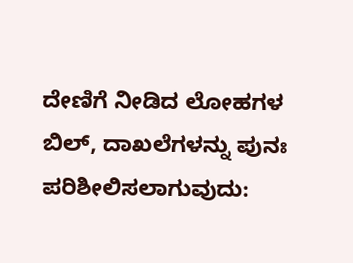ದೇಣಿಗೆ ನೀಡಿದ ಲೋಹಗಳ ಬಿಲ್, ದಾಖಲೆಗಳನ್ನು ಪುನಃ ಪರಿಶೀಲಿಸಲಾಗುವುದು: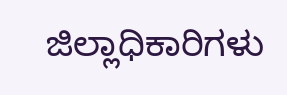ಜಿಲ್ಲಾಧಿಕಾರಿಗಳು